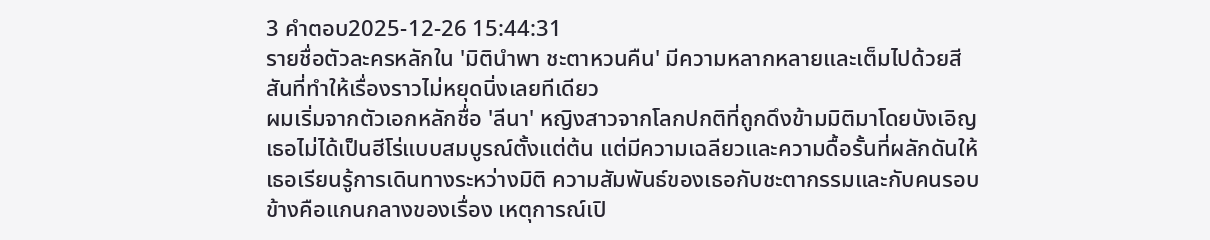3 คำตอบ2025-12-26 15:44:31
รายชื่อตัวละครหลักใน 'มิตินำพา ชะตาหวนคืน' มีความหลากหลายและเต็มไปด้วยสีสันที่ทำให้เรื่องราวไม่หยุดนิ่งเลยทีเดียว
ผมเริ่มจากตัวเอกหลักชื่อ 'ลีนา' หญิงสาวจากโลกปกติที่ถูกดึงข้ามมิติมาโดยบังเอิญ เธอไม่ได้เป็นฮีโร่แบบสมบูรณ์ตั้งแต่ต้น แต่มีความเฉลียวและความดื้อรั้นที่ผลักดันให้เธอเรียนรู้การเดินทางระหว่างมิติ ความสัมพันธ์ของเธอกับชะตากรรมและกับคนรอบข้างคือแกนกลางของเรื่อง เหตุการณ์เปิ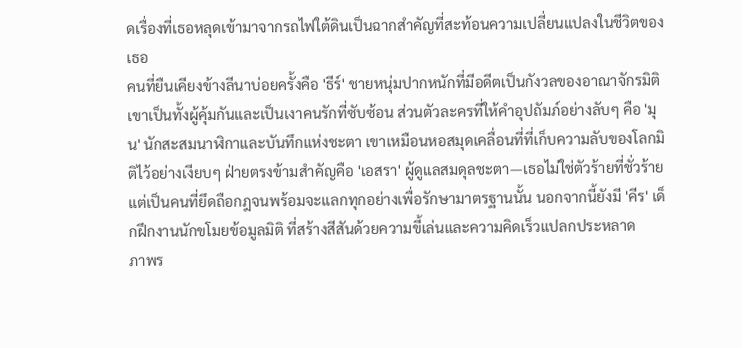ดเรื่องที่เธอหลุดเข้ามาจากรถไฟใต้ดินเป็นฉากสำคัญที่สะท้อนความเปลี่ยนแปลงในชีวิตของเธอ
คนที่ยืนเคียงข้างลีนาบ่อยครั้งคือ 'ธีร์' ชายหนุ่มปากหนักที่มีอดีตเป็นกังวลของอาณาจักรมิติ เขาเป็นทั้งผู้คุ้มกันและเป็นเงาคนรักที่ซับซ้อน ส่วนตัวละครที่ให้คำอุปถัมภ์อย่างลับๆ คือ 'มุน' นักสะสมนาฬิกาและบันทึกแห่งชะตา เขาเหมือนหอสมุดเคลื่อนที่ที่เก็บความลับของโลกมิติไว้อย่างเงียบๆ ฝ่ายตรงข้ามสำคัญคือ 'เอสรา' ผู้ดูแลสมดุลชะตา—เธอไม่ใช่ตัวร้ายที่ชั่วร้ายแต่เป็นคนที่ยึดถือกฎจนพร้อมจะแลกทุกอย่างเพื่อรักษามาตรฐานนั้น นอกจากนี้ยังมี 'คีร' เด็กฝึกงานนักขโมยข้อมูลมิติ ที่สร้างสีสันด้วยความขี้เล่นและความคิดเร็วแปลกประหลาด
ภาพร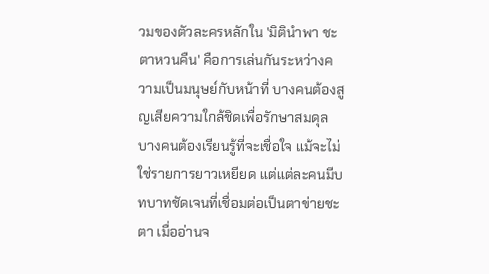วมของตัวละครหลักใน 'มิตินำพา ชะตาหวนคืน' คือการเล่นกันระหว่างความเป็นมนุษย์กับหน้าที่ บางคนต้องสูญเสียความใกล้ชิดเพื่อรักษาสมดุล บางคนต้องเรียนรู้ที่จะเชื่อใจ แม้จะไม่ใช่รายการยาวเหยียด แต่แต่ละคนมีบทบาทชัดเจนที่เชื่อมต่อเป็นตาข่ายชะตา เมื่ออ่านจ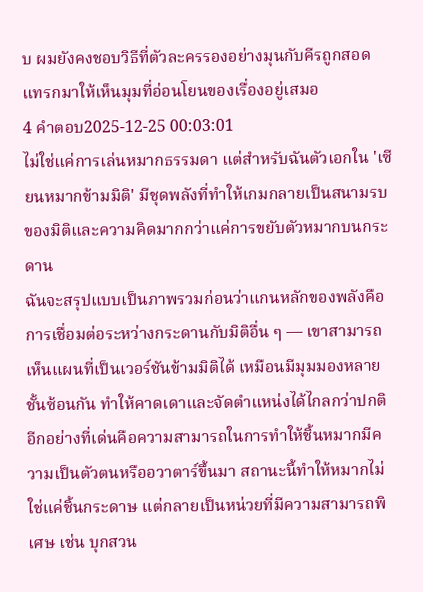บ ผมยังคงชอบวิธีที่ตัวละครรองอย่างมุนกับคีรถูกสอดแทรกมาให้เห็นมุมที่อ่อนโยนของเรื่องอยู่เสมอ
4 คำตอบ2025-12-25 00:03:01
ไม่ใช่แค่การเล่นหมากธรรมดา แต่สำหรับฉันตัวเอกใน 'เซียนหมากข้ามมิติ' มีชุดพลังที่ทำให้เกมกลายเป็นสนามรบของมิติและความคิดมากกว่าแค่การขยับตัวหมากบนกระดาน
ฉันจะสรุปแบบเป็นภาพรวมก่อนว่าแกนหลักของพลังคือการเชื่อมต่อระหว่างกระดานกับมิติอื่น ๆ — เขาสามารถเห็นแผนที่เป็นเวอร์ชันข้ามมิติได้ เหมือนมีมุมมองหลายชั้นซ้อนกัน ทำให้คาดเดาและจัดตำแหน่งได้ไกลกว่าปกติ อีกอย่างที่เด่นคือความสามารถในการทำให้ชิ้นหมากมีความเป็นตัวตนหรืออวาตาร์ขึ้นมา สถานะนี้ทำให้หมากไม่ใช่แค่ชิ้นกระดาษ แต่กลายเป็นหน่วยที่มีความสามารถพิเศษ เช่น บุกสวน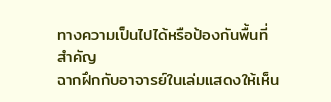ทางความเป็นไปได้หรือป้องกันพื้นที่สำคัญ
ฉากฝึกกับอาจารย์ในเล่มแสดงให้เห็น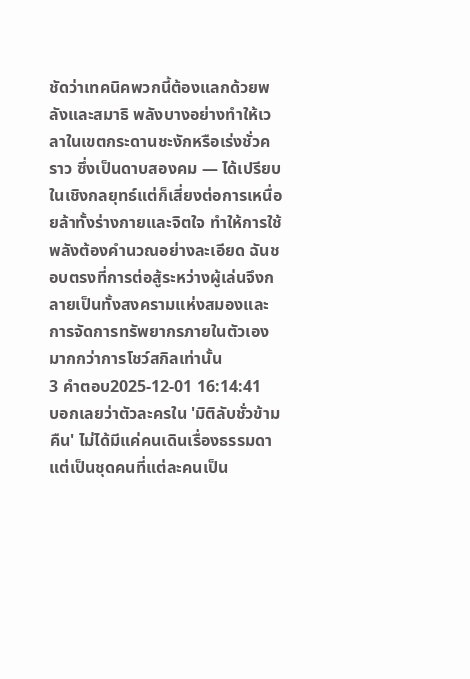ชัดว่าเทคนิคพวกนี้ต้องแลกด้วยพลังและสมาธิ พลังบางอย่างทำให้เวลาในเขตกระดานชะงักหรือเร่งชั่วคราว ซึ่งเป็นดาบสองคม — ได้เปรียบในเชิงกลยุทธ์แต่ก็เสี่ยงต่อการเหนื่อยล้าทั้งร่างกายและจิตใจ ทำให้การใช้พลังต้องคำนวณอย่างละเอียด ฉันชอบตรงที่การต่อสู้ระหว่างผู้เล่นจึงกลายเป็นทั้งสงครามแห่งสมองและการจัดการทรัพยากรภายในตัวเองมากกว่าการโชว์สกิลเท่านั้น
3 คำตอบ2025-12-01 16:14:41
บอกเลยว่าตัวละครใน 'มิติลับชั่วข้ามคืน' ไม่ได้มีแค่คนเดินเรื่องธรรมดา แต่เป็นชุดคนที่แต่ละคนเป็น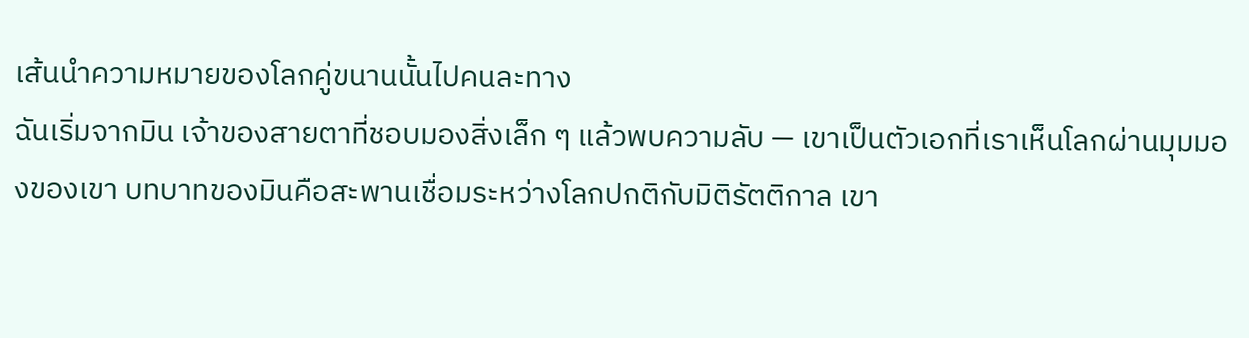เส้นนำความหมายของโลกคู่ขนานนั้นไปคนละทาง
ฉันเริ่มจากมิน เจ้าของสายตาที่ชอบมองสิ่งเล็ก ๆ แล้วพบความลับ — เขาเป็นตัวเอกที่เราเห็นโลกผ่านมุมมองของเขา บทบาทของมินคือสะพานเชื่อมระหว่างโลกปกติกับมิติรัตติกาล เขา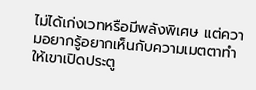ไม่ได้เก่งเวทหรือมีพลังพิเศษ แต่ความอยากรู้อยากเห็นกับความเมตตาทำให้เขาเปิดประตู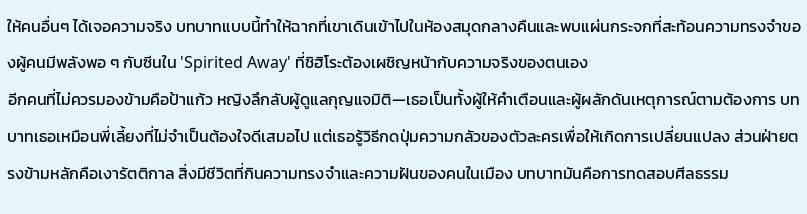ให้คนอื่นๆ ได้เจอความจริง บทบาทแบบนี้ทำให้ฉากที่เขาเดินเข้าไปในห้องสมุดกลางคืนและพบแผ่นกระจกที่สะท้อนความทรงจำของผู้คนมีพลังพอ ๆ กับซีนใน 'Spirited Away' ที่ชิฮิโระต้องเผชิญหน้ากับความจริงของตนเอง
อีกคนที่ไม่ควรมองข้ามคือป้าแก้ว หญิงลึกลับผู้ดูแลกุญแจมิติ—เธอเป็นทั้งผู้ให้คำเตือนและผู้ผลักดันเหตุการณ์ตามต้องการ บทบาทเธอเหมือนพี่เลี้ยงที่ไม่จำเป็นต้องใจดีเสมอไป แต่เธอรู้วิธีกดปุ่มความกลัวของตัวละครเพื่อให้เกิดการเปลี่ยนแปลง ส่วนฝ่ายตรงข้ามหลักคือเงารัตติกาล สิ่งมีชีวิตที่กินความทรงจำและความฝันของคนในเมือง บทบาทมันคือการทดสอบศีลธรรม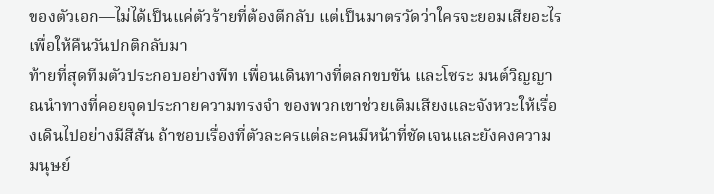ของตัวเอก—ไม่ได้เป็นแค่ตัวร้ายที่ต้องตีกลับ แต่เป็นมาตรวัดว่าใครจะยอมเสียอะไรเพื่อให้คืนวันปกติกลับมา
ท้ายที่สุดทีมตัวประกอบอย่างพีท เพื่อนเดินทางที่ตลกขบขัน และโซระ มนต์วิญญาณนำทางที่คอยจุดประกายความทรงจำ ของพวกเขาช่วยเติมเสียงและจังหวะให้เรื่องเดินไปอย่างมีสีสัน ถ้าชอบเรื่องที่ตัวละครแต่ละคนมีหน้าที่ชัดเจนและยังคงความมนุษย์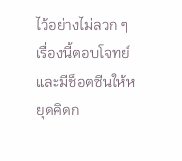ไว้อย่างไม่ลวก ๆ เรื่องนี้ตอบโจทย์และมีช็อตซีนให้หยุดคิดก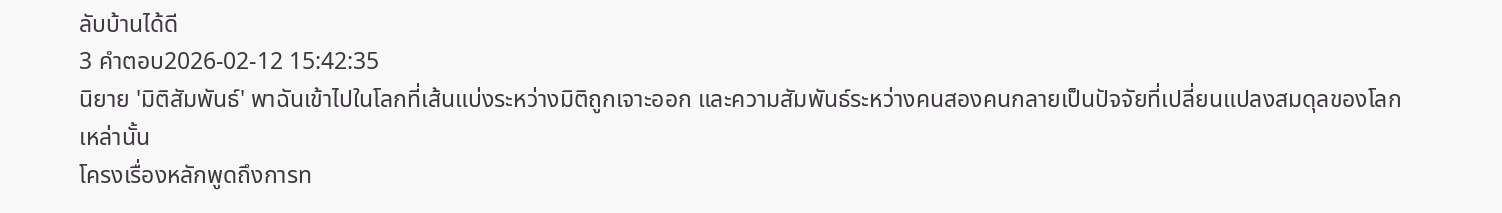ลับบ้านได้ดี
3 คำตอบ2026-02-12 15:42:35
นิยาย 'มิติสัมพันธ์' พาฉันเข้าไปในโลกที่เส้นแบ่งระหว่างมิติถูกเจาะออก และความสัมพันธ์ระหว่างคนสองคนกลายเป็นปัจจัยที่เปลี่ยนแปลงสมดุลของโลกเหล่านั้น
โครงเรื่องหลักพูดถึงการท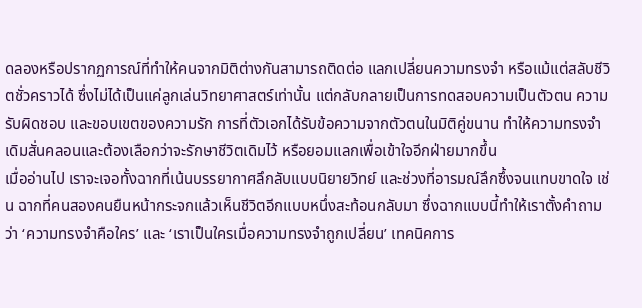ดลองหรือปรากฏการณ์ที่ทำให้คนจากมิติต่างกันสามารถติดต่อ แลกเปลี่ยนความทรงจำ หรือแม้แต่สลับชีวิตชั่วคราวได้ ซึ่งไม่ได้เป็นแค่ลูกเล่นวิทยาศาสตร์เท่านั้น แต่กลับกลายเป็นการทดสอบความเป็นตัวตน ความรับผิดชอบ และขอบเขตของความรัก การที่ตัวเอกได้รับข้อความจากตัวตนในมิติคู่ขนาน ทำให้ความทรงจำเดิมสั่นคลอนและต้องเลือกว่าจะรักษาชีวิตเดิมไว้ หรือยอมแลกเพื่อเข้าใจอีกฝ่ายมากขึ้น
เมื่ออ่านไป เราจะเจอทั้งฉากที่เน้นบรรยากาศลึกลับแบบนิยายวิทย์ และช่วงที่อารมณ์ลึกซึ้งจนแทบขาดใจ เช่น ฉากที่คนสองคนยืนหน้ากระจกแล้วเห็นชีวิตอีกแบบหนึ่งสะท้อนกลับมา ซึ่งฉากแบบนี้ทำให้เราตั้งคำถามว่า ‘ความทรงจำคือใคร’ และ ‘เราเป็นใครเมื่อความทรงจำถูกเปลี่ยน’ เทคนิคการ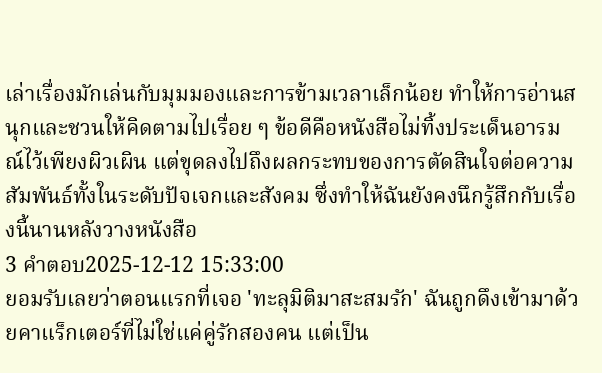เล่าเรื่องมักเล่นกับมุมมองและการข้ามเวลาเล็กน้อย ทำให้การอ่านสนุกและชวนให้คิดตามไปเรื่อย ๆ ข้อดีคือหนังสือไม่ทิ้งประเด็นอารมณ์ไว้เพียงผิวเผิน แต่ขุดลงไปถึงผลกระทบของการตัดสินใจต่อความสัมพันธ์ทั้งในระดับปัจเจกและสังคม ซึ่งทำให้ฉันยังคงนึกรู้สึกกับเรื่องนี้นานหลังวางหนังสือ
3 คำตอบ2025-12-12 15:33:00
ยอมรับเลยว่าตอนแรกที่เจอ 'ทะลุมิติมาสะสมรัก' ฉันถูกดึงเข้ามาด้วยคาแร็กเตอร์ที่ไม่ใช่แค่คู่รักสองคน แต่เป็น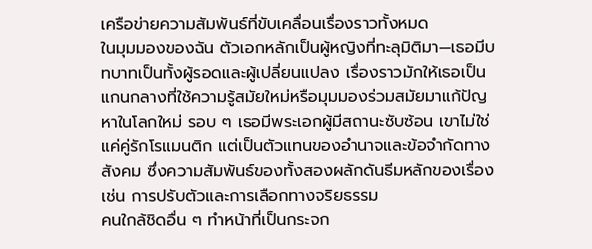เครือข่ายความสัมพันธ์ที่ขับเคลื่อนเรื่องราวทั้งหมด
ในมุมมองของฉัน ตัวเอกหลักเป็นผู้หญิงที่ทะลุมิติมา—เธอมีบทบาทเป็นทั้งผู้รอดและผู้เปลี่ยนแปลง เรื่องราวมักให้เธอเป็นแกนกลางที่ใช้ความรู้สมัยใหม่หรือมุมมองร่วมสมัยมาแก้ปัญหาในโลกใหม่ รอบ ๆ เธอมีพระเอกผู้มีสถานะซับซ้อน เขาไม่ใช่แค่คู่รักโรแมนติก แต่เป็นตัวแทนของอำนาจและข้อจำกัดทางสังคม ซึ่งความสัมพันธ์ของทั้งสองผลักดันธีมหลักของเรื่อง เช่น การปรับตัวและการเลือกทางจริยธรรม
คนใกล้ชิดอื่น ๆ ทำหน้าที่เป็นกระจก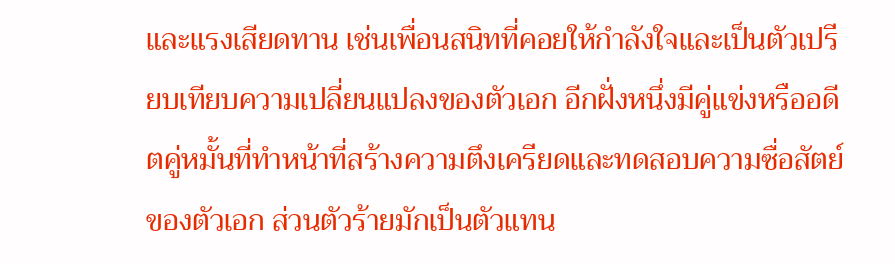และแรงเสียดทาน เช่นเพื่อนสนิทที่คอยให้กำลังใจและเป็นตัวเปรียบเทียบความเปลี่ยนแปลงของตัวเอก อีกฝั่งหนึ่งมีคู่แข่งหรืออดีตคู่หมั้นที่ทำหน้าที่สร้างความตึงเครียดและทดสอบความซื่อสัตย์ของตัวเอก ส่วนตัวร้ายมักเป็นตัวแทน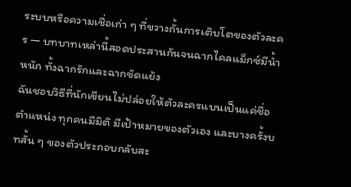ระบบหรือความเชื่อเก่า ๆ ที่ขวางกั้นการเติบโตของตัวละคร — บทบาทเหล่านี้สอดประสานกันจนฉากไคลแม็กซ์มีน้ำหนัก ทั้งฉากรักและฉากขัดแย้ง
ฉันชอบวิธีที่นักเขียนไม่ปล่อยให้ตัวละครแบนเป็นแค่ชื่อตำแหน่ง ทุกคนมีมิติ มีเป้าหมายของตัวเอง และบางครั้งบทสั้น ๆ ของตัวประกอบกลับสะ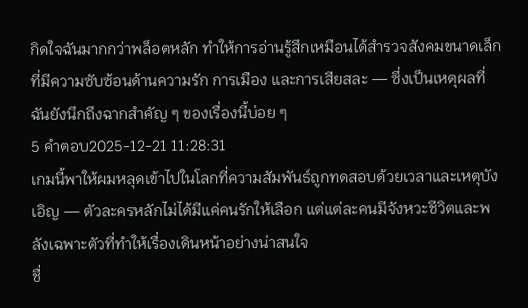กิดใจฉันมากกว่าพล็อตหลัก ทำให้การอ่านรู้สึกเหมือนได้สำรวจสังคมขนาดเล็กที่มีความซับซ้อนด้านความรัก การเมือง และการเสียสละ — ซึ่งเป็นเหตุผลที่ฉันยังนึกถึงฉากสำคัญ ๆ ของเรื่องนี้บ่อย ๆ
5 คำตอบ2025-12-21 11:28:31
เกมนี้พาให้ผมหลุดเข้าไปในโลกที่ความสัมพันธ์ถูกทดสอบด้วยเวลาและเหตุบังเอิญ — ตัวละครหลักไม่ได้มีแค่คนรักให้เลือก แต่แต่ละคนมีจังหวะชีวิตและพลังเฉพาะตัวที่ทำให้เรื่องเดินหน้าอย่างน่าสนใจ
ชื่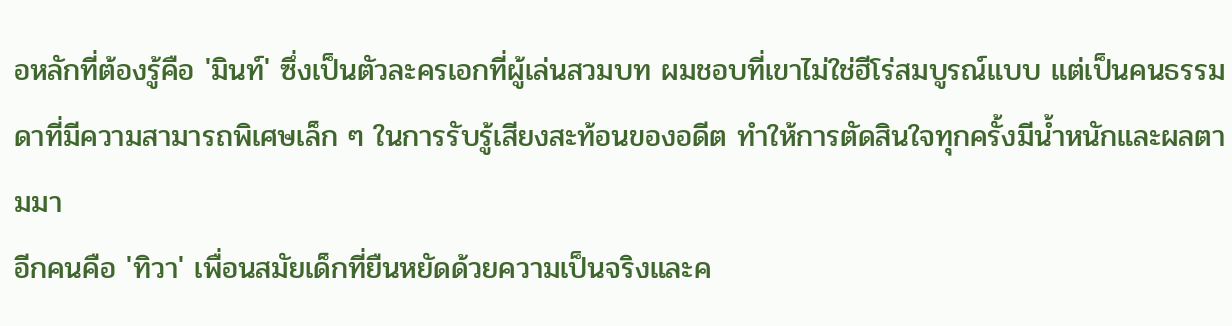อหลักที่ต้องรู้คือ 'มินท์' ซึ่งเป็นตัวละครเอกที่ผู้เล่นสวมบท ผมชอบที่เขาไม่ใช่ฮีโร่สมบูรณ์แบบ แต่เป็นคนธรรมดาที่มีความสามารถพิเศษเล็ก ๆ ในการรับรู้เสียงสะท้อนของอดีต ทำให้การตัดสินใจทุกครั้งมีน้ำหนักและผลตามมา
อีกคนคือ 'ทิวา' เพื่อนสมัยเด็กที่ยืนหยัดด้วยความเป็นจริงและค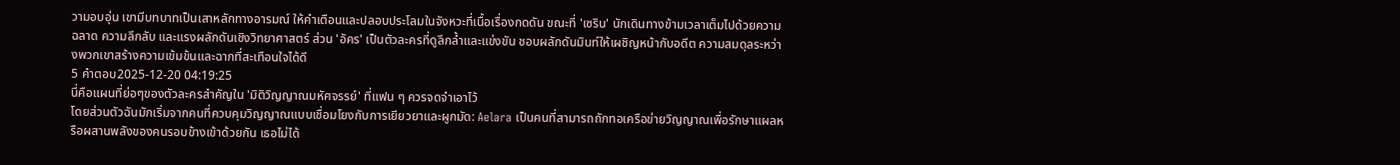วามอบอุ่น เขามีบทบาทเป็นเสาหลักทางอารมณ์ ให้คำเตือนและปลอบประโลมในจังหวะที่เนื้อเรื่องกดดัน ขณะที่ 'เซริน' นักเดินทางข้ามเวลาเต็มไปด้วยความฉลาด ความลึกลับ และแรงผลักดันเชิงวิทยาศาสตร์ ส่วน 'อัคร' เป็นตัวละครที่ดูลึกล้ำและแข่งขัน ชอบผลักดันมินท์ให้เผชิญหน้ากับอดีต ความสมดุลระหว่างพวกเขาสร้างความเข้มข้นและฉากที่สะเทือนใจได้ดี
5 คำตอบ2025-12-20 04:19:25
นี่คือแผนที่ย่อๆของตัวละครสำคัญใน 'มิติวิญญาณมหัศจรรย์' ที่แฟน ๆ ควรจดจำเอาไว้
โดยส่วนตัวฉันมักเริ่มจากคนที่ควบคุมวิญญาณแบบเชื่อมโยงกับการเยียวยาและผูกมัด: Aelara เป็นคนที่สามารถถักทอเครือข่ายวิญญาณเพื่อรักษาแผลหรือผสานพลังของคนรอบข้างเข้าด้วยกัน เธอไม่ได้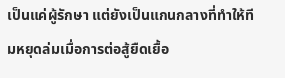เป็นแค่ผู้รักษา แต่ยังเป็นแกนกลางที่ทำให้ทีมหยุดล่มเมื่อการต่อสู้ยืดเยื้อ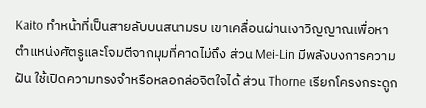Kaito ทำหน้าที่เป็นสายลับบนสนามรบ เขาเคลื่อนผ่านเงาวิญญาณเพื่อหาตำแหน่งศัตรูและโจมตีจากมุมที่คาดไม่ถึง ส่วน Mei-Lin มีพลังบงการความฝัน ใช้เปิดความทรงจำหรือหลอกล่อจิตใจได้ ส่วน Thorne เรียกโครงกระดูก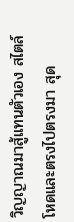วิญญาณมาสู้แทนตัวเอง สไตล์โหดและตรงไปตรงมา สุด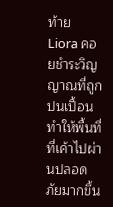ท้าย Liora คอยชำระวิญญาณที่ถูกปนเปื้อน ทำให้พื้นที่ที่เค้าไปผ่านปลอดภัยมากขึ้น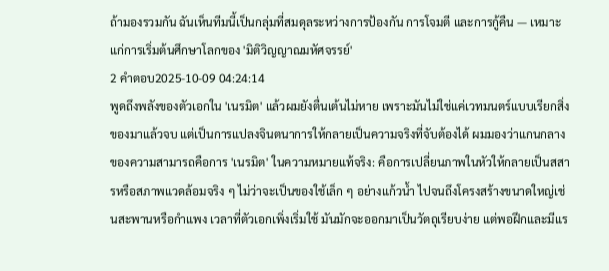ถ้ามองรวมกัน ฉันเห็นทีมนี้เป็นกลุ่มที่สมดุลระหว่างการป้องกัน การโจมตี และการกู้คืน — เหมาะแก่การเริ่มต้นศึกษาโลกของ 'มิติวิญญาณมหัศจรรย์'
2 คำตอบ2025-10-09 04:24:14
พูดถึงพลังของตัวเอกใน 'เนรมิต' แล้วผมยังตื่นเต้นไม่หาย เพราะมันไม่ใช่แค่เวทมนตร์แบบเรียกสิ่งของมาแล้วจบ แต่เป็นการแปลงจินตนาการให้กลายเป็นความจริงที่จับต้องได้ ผมมองว่าแกนกลางของความสามารถคือการ 'เนรมิต' ในความหมายแท้จริง: คือการเปลี่ยนภาพในหัวให้กลายเป็นสสารหรือสภาพแวดล้อมจริง ๆ ไม่ว่าจะเป็นของใช้เล็ก ๆ อย่างแก้วน้ำ ไปจนถึงโครงสร้างขนาดใหญ่เช่นสะพานหรือกำแพง เวลาที่ตัวเอกเพิ่งเริ่มใช้ มันมักจะออกมาเป็นวัตถุเรียบง่าย แต่พอฝึกและมีแร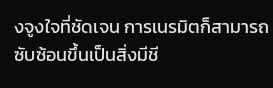งจูงใจที่ชัดเจน การเนรมิตก็สามารถซับซ้อนขึ้นเป็นสิ่งมีชี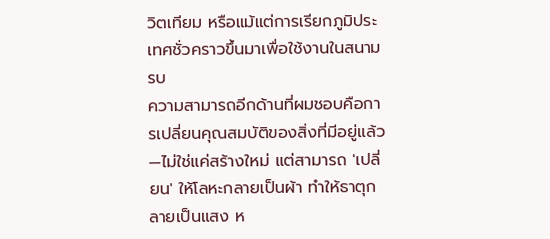วิตเทียม หรือแม้แต่การเรียกภูมิประเทศชั่วคราวขึ้นมาเพื่อใช้งานในสนามรบ
ความสามารถอีกด้านที่ผมชอบคือการเปลี่ยนคุณสมบัติของสิ่งที่มีอยู่แล้ว—ไม่ใช่แค่สร้างใหม่ แต่สามารถ 'เปลี่ยน' ให้โลหะกลายเป็นผ้า ทำให้ธาตุกลายเป็นแสง ห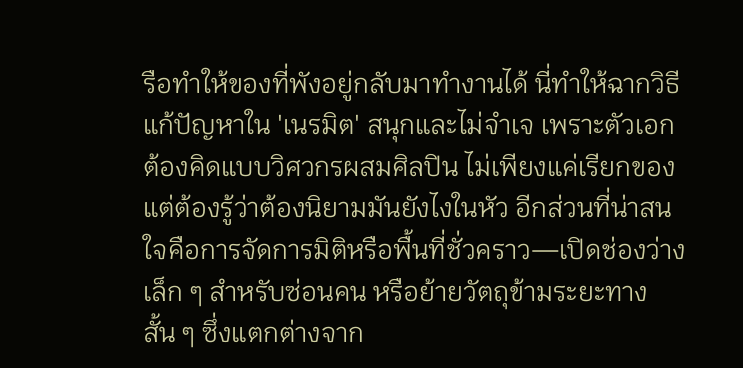รือทำให้ของที่พังอยู่กลับมาทำงานได้ นี่ทำให้ฉากวิธีแก้ปัญหาใน 'เนรมิต' สนุกและไม่จำเจ เพราะตัวเอกต้องคิดแบบวิศวกรผสมศิลปิน ไม่เพียงแค่เรียกของแต่ต้องรู้ว่าต้องนิยามมันยังไงในหัว อีกส่วนที่น่าสนใจคือการจัดการมิติหรือพื้นที่ชั่วคราว—เปิดช่องว่างเล็ก ๆ สำหรับซ่อนคน หรือย้ายวัตถุข้ามระยะทางสั้น ๆ ซึ่งแตกต่างจาก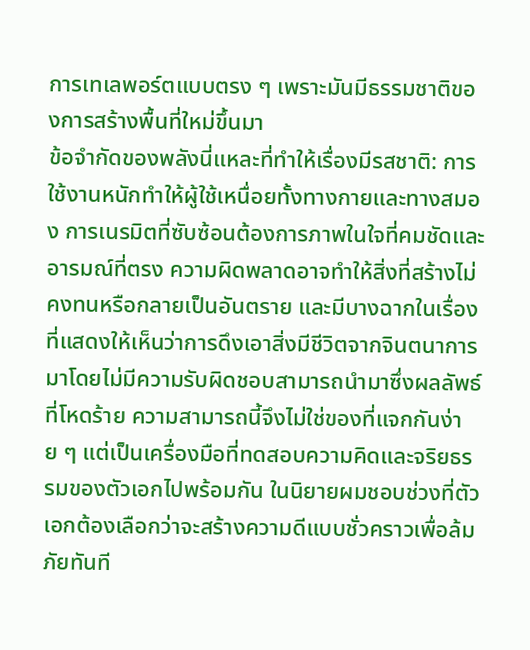การเทเลพอร์ตแบบตรง ๆ เพราะมันมีธรรมชาติของการสร้างพื้นที่ใหม่ขึ้นมา
ข้อจำกัดของพลังนี่แหละที่ทำให้เรื่องมีรสชาติ: การใช้งานหนักทำให้ผู้ใช้เหนื่อยทั้งทางกายและทางสมอง การเนรมิตที่ซับซ้อนต้องการภาพในใจที่คมชัดและอารมณ์ที่ตรง ความผิดพลาดอาจทำให้สิ่งที่สร้างไม่คงทนหรือกลายเป็นอันตราย และมีบางฉากในเรื่องที่แสดงให้เห็นว่าการดึงเอาสิ่งมีชีวิตจากจินตนาการมาโดยไม่มีความรับผิดชอบสามารถนำมาซึ่งผลลัพธ์ที่โหดร้าย ความสามารถนี้จึงไม่ใช่ของที่แจกกันง่าย ๆ แต่เป็นเครื่องมือที่ทดสอบความคิดและจริยธรรมของตัวเอกไปพร้อมกัน ในนิยายผมชอบช่วงที่ตัวเอกต้องเลือกว่าจะสร้างความดีแบบชั่วคราวเพื่อล้มภัยทันที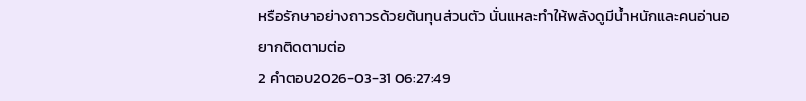หรือรักษาอย่างถาวรด้วยต้นทุนส่วนตัว นั่นแหละทำให้พลังดูมีน้ำหนักและคนอ่านอยากติดตามต่อ
2 คำตอบ2026-03-31 06:27:49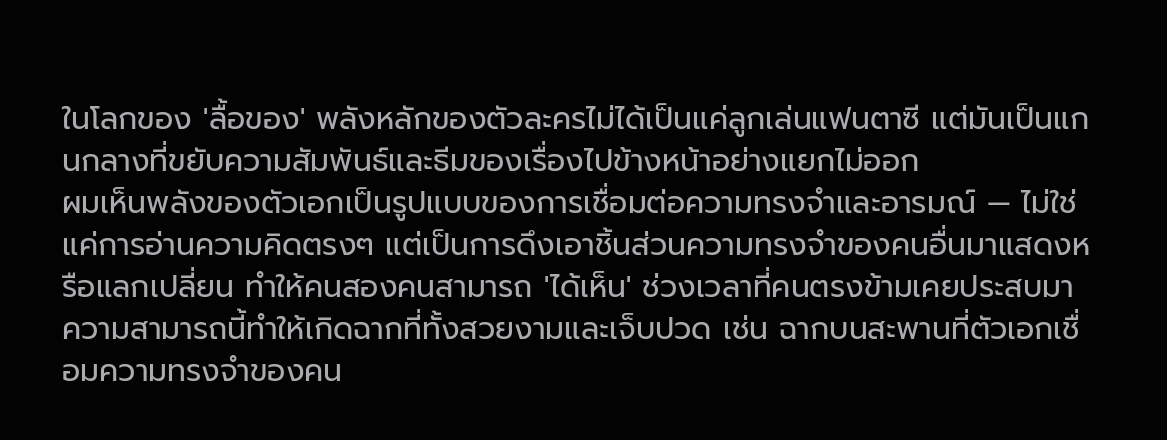ในโลกของ 'ลื้อของ' พลังหลักของตัวละครไม่ได้เป็นแค่ลูกเล่นแฟนตาซี แต่มันเป็นแกนกลางที่ขยับความสัมพันธ์และธีมของเรื่องไปข้างหน้าอย่างแยกไม่ออก
ผมเห็นพลังของตัวเอกเป็นรูปแบบของการเชื่อมต่อความทรงจำและอารมณ์ — ไม่ใช่แค่การอ่านความคิดตรงๆ แต่เป็นการดึงเอาชิ้นส่วนความทรงจำของคนอื่นมาแสดงหรือแลกเปลี่ยน ทำให้คนสองคนสามารถ 'ได้เห็น' ช่วงเวลาที่คนตรงข้ามเคยประสบมา ความสามารถนี้ทำให้เกิดฉากที่ทั้งสวยงามและเจ็บปวด เช่น ฉากบนสะพานที่ตัวเอกเชื่อมความทรงจำของคน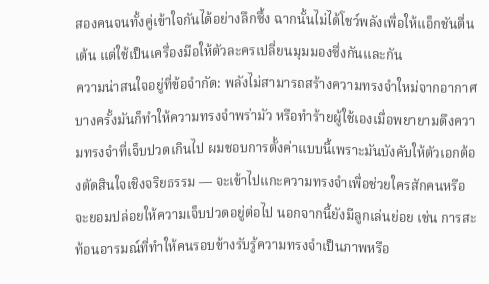สองคนจนทั้งคู่เข้าใจกันได้อย่างลึกซึ้ง ฉากนั้นไม่ได้โชว์พลังเพื่อให้แอ็กชันตื่นเต้น แต่ใช้เป็นเครื่องมือให้ตัวละครเปลี่ยนมุมมองซึ่งกันและกัน
ความน่าสนใจอยู่ที่ข้อจำกัด: พลังไม่สามารถสร้างความทรงจำใหม่จากอากาศ บางครั้งมันก็ทำให้ความทรงจำพร่ามัว หรือทำร้ายผู้ใช้เองเมื่อพยายามดึงความทรงจำที่เจ็บปวดเกินไป ผมชอบการตั้งค่าแบบนี้เพราะมันบังคับให้ตัวเอกต้องตัดสินใจเชิงจริยธรรม — จะเข้าไปแกะความทรงจำเพื่อช่วยใครสักคนหรือจะยอมปล่อยให้ความเจ็บปวดอยู่ต่อไป นอกจากนี้ยังมีลูกเล่นย่อย เช่น การสะท้อนอารมณ์ที่ทำให้คนรอบข้างรับรู้ความทรงจำเป็นภาพหรือ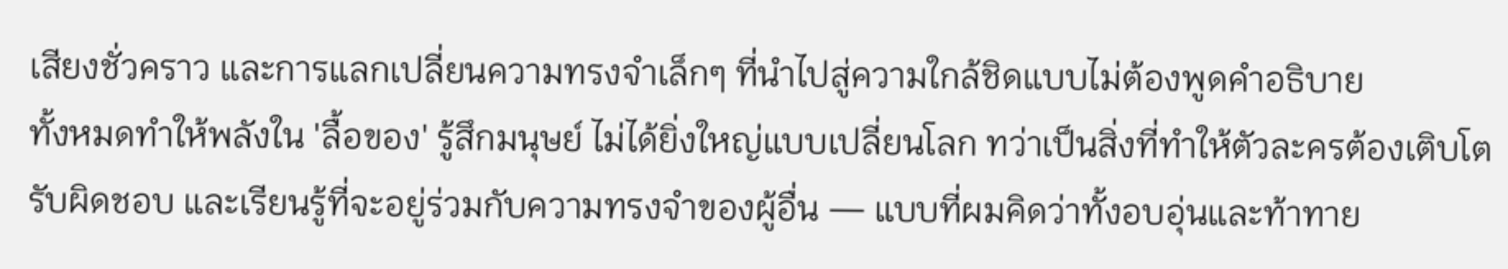เสียงชั่วคราว และการแลกเปลี่ยนความทรงจำเล็กๆ ที่นำไปสู่ความใกล้ชิดแบบไม่ต้องพูดคำอธิบาย
ทั้งหมดทำให้พลังใน 'ลื้อของ' รู้สึกมนุษย์ ไม่ได้ยิ่งใหญ่แบบเปลี่ยนโลก ทว่าเป็นสิ่งที่ทำให้ตัวละครต้องเติบโต รับผิดชอบ และเรียนรู้ที่จะอยู่ร่วมกับความทรงจำของผู้อื่น — แบบที่ผมคิดว่าทั้งอบอุ่นและท้าทาย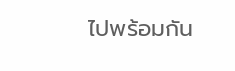ไปพร้อมกัน